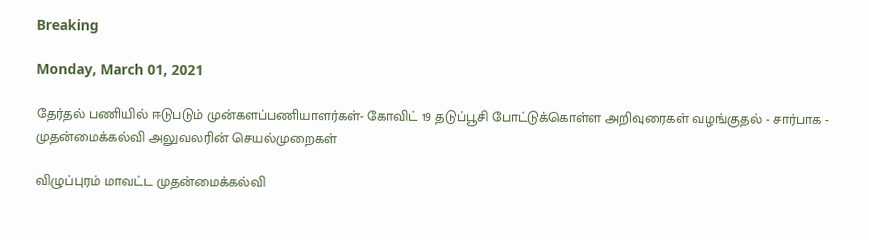Breaking

Monday, March 01, 2021

தேர்தல் பணியில் ஈடுபடும் முன்களப்பணியாளர்கள்- கோவிட் 19 தடுப்பூசி போட்டுக்கொள்ள அறிவுரைகள் வழங்குதல் - சார்பாக - முதன்மைக்கல்வி அலுவலரின் செயல்முறைகள்

விழுப்புரம் மாவட்ட முதன்மைக்கல்வி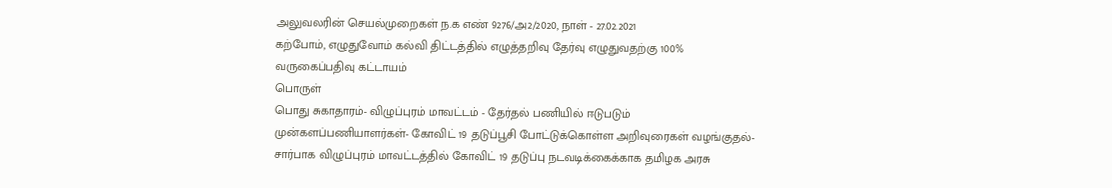அலுவலரின் செயல்முறைகள் ந.க எண் 9276/அ2/2020, நாள் - 27.02.2021
கற்போம், எழுதுவோம் கல்வி திட்டத்தில் எழுத்தறிவு தேர்வு எழுதுவதற்கு 100% வருகைப்பதிவு கட்டாயம்
பொருள்
பொது சுகாதாரம்- விழுப்புரம் மாவட்டம் - தேர்தல் பணியில் ஈடுபடும் முன்களப்பணியாளர்கள்- கோவிட் 19 தடுப்பூசி போட்டுக்கொள்ள அறிவுரைகள் வழங்குதல்-சார்பாக விழுப்புரம் மாவட்டத்தில் கோவிட் 19 தடுப்பு நடவடிக்கைக்காக தமிழக அரசு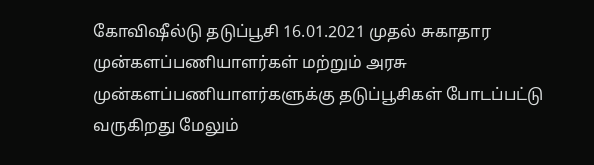கோவிஷீல்டு தடுப்பூசி 16.01.2021 முதல் சுகாதார முன்களப்பணியாளர்கள் மற்றும் அரசு முன்களப்பணியாளர்களுக்கு தடுப்பூசிகள் போடப்பட்டு வருகிறது மேலும்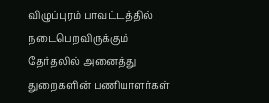விழுப்புரம் பாவட்டத்தில் நடைபெறவிருக்கும் தேர்தலில் அனைத்து துறைகளின் பணியாளர்கள்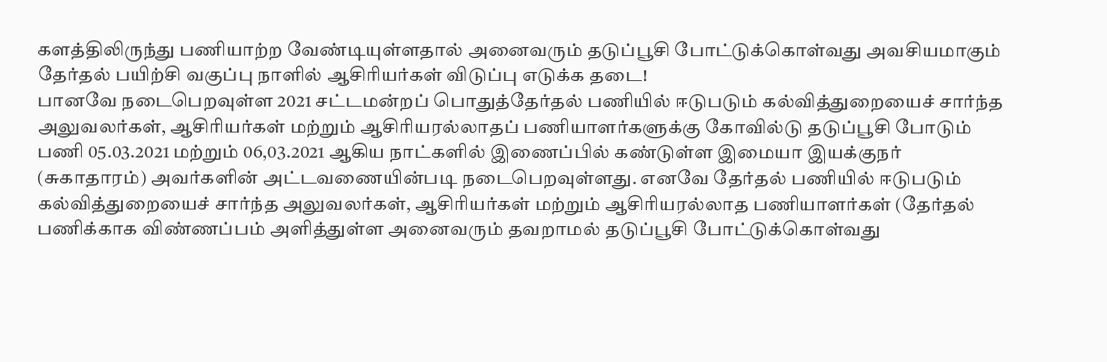களத்திலிருந்து பணியாற்ற வேண்டியுள்ளதால் அனைவரும் தடுப்பூசி போட்டுக்கொள்வது அவசியமாகும்
தேர்தல் பயிற்சி வகுப்பு நாளில் ஆசிரியர்கள் விடுப்பு எடுக்க தடை!
பானவே நடைபெறவுள்ள 2021 சட்டமன்றப் பொதுத்தேர்தல் பணியில் ஈடுபடும் கல்வித்துறையைச் சார்ந்த அலுவலர்கள், ஆசிரியர்கள் மற்றும் ஆசிரியரல்லாதப் பணியாளர்களுக்கு கோவில்டு தடுப்பூசி போடும் பணி 05.03.2021 மற்றும் 06,03.2021 ஆகிய நாட்களில் இணைப்பில் கண்டுள்ள இமையா இயக்குநர் (சுகாதாரம்) அவர்களின் அட்டவணையின்படி நடைபெறவுள்ளது. எனவே தேர்தல் பணியில் ஈடுபடும் கல்வித்துறையைச் சார்ந்த அலுவலர்கள், ஆசிரியர்கள் மற்றும் ஆசிரியரல்லாத பணியாளர்கள் (தேர்தல் பணிக்காக விண்ணப்பம் அளித்துள்ள அனைவரும் தவறாமல் தடுப்பூசி போட்டுக்கொள்வது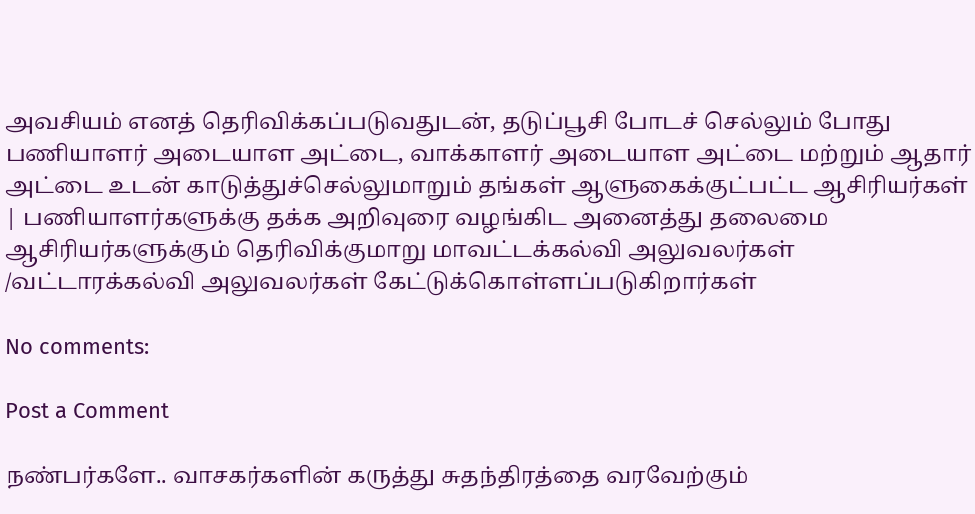அவசியம் எனத் தெரிவிக்கப்படுவதுடன், தடுப்பூசி போடச் செல்லும் போது பணியாளர் அடையாள அட்டை, வாக்காளர் அடையாள அட்டை மற்றும் ஆதார் அட்டை உடன் காடுத்துச்செல்லுமாறும் தங்கள் ஆளுகைக்குட்பட்ட ஆசிரியர்கள் | பணியாளர்களுக்கு தக்க அறிவுரை வழங்கிட அனைத்து தலைமை ஆசிரியர்களுக்கும் தெரிவிக்குமாறு மாவட்டக்கல்வி அலுவலர்கள் /வட்டாரக்கல்வி அலுவலர்கள் கேட்டுக்கொள்ளப்படுகிறார்கள்

No comments:

Post a Comment

நண்பர்களே.. வாசகர்களின் கருத்து சுதந்திரத்தை வரவேற்கும்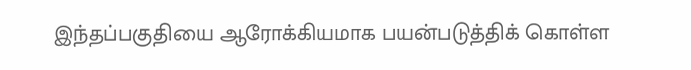இந்தப்பகுதியை ஆரோக்கியமாக பயன்படுத்திக் கொள்ள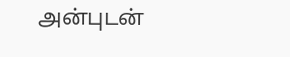அன்புடன்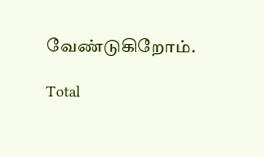வேண்டுகிறோம்.

Total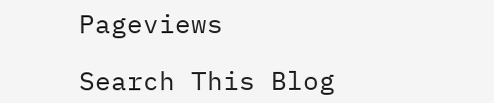Pageviews

Search This Blog